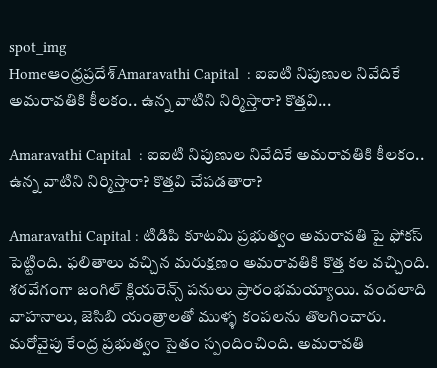spot_img
Homeఆంధ్రప్రదేశ్‌Amaravathi Capital  : ఐఐటి నిపుణుల నివేదికే అమరావతికి కీలకం.. ఉన్న వాటిని నిర్మిస్తారా? కొత్తవి...

Amaravathi Capital  : ఐఐటి నిపుణుల నివేదికే అమరావతికి కీలకం.. ఉన్న వాటిని నిర్మిస్తారా? కొత్తవి చేపడతారా?

Amaravathi Capital : టిడిపి కూటమి ప్రభుత్వం అమరావతి పై ఫోకస్ పెట్టింది. ఫలితాలు వచ్చిన మరుక్షణం అమరావతికి కొత్త కల వచ్చింది. శరవేగంగా జంగిల్ క్లియరెన్స్ పనులు ప్రారంభమయ్యాయి. వందలాది వాహనాలు, జెసిబి యంత్రాలతో ముళ్ళ కంపలను తొలగించారు. మరోవైపు కేంద్ర ప్రభుత్వం సైతం స్పందించింది. అమరావతి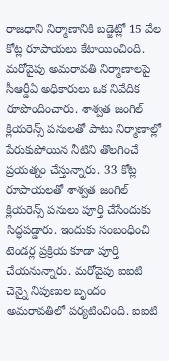రాజధాని నిర్మాణానికి బడ్జెట్లో 15 వేల కోట్ల రూపాయలు కేటాయించింది. మరోవైపు అమరావతి నిర్మాణాలపై సీఆర్డీఏ అధికారులు ఒక నివేదిక రూపొందించారు. శాశ్వత జంగిల్ క్లియరెన్స్ పనులతో పాటు నిర్మాణాల్లో పేరుకుపోయిన నీటిని తొలగించే ప్రయత్నం చేస్తున్నారు. 33 కోట్ల రూపాయలతో శాశ్వత జంగిల్ క్లియరెన్స్ పనులు పూర్తి చేసేందుకు సిద్ధపడ్డారు. ఇందుకు సంబంధించి టెండర్ల ప్రక్రియ కూడా పూర్తి చేయనున్నారు. మరోవైపు ఐఐటి చెన్నై నిపుణుల బృందం అమరావతిలో పర్యటించింది. ఐఐటి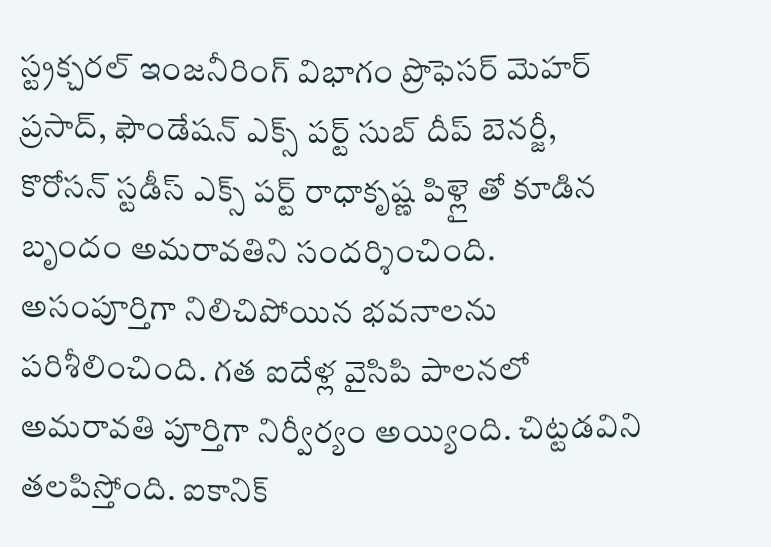స్ట్రక్చరల్ ఇంజనీరింగ్ విభాగం ప్రొఫెసర్ మెహర్ ప్రసాద్, ఫౌండేషన్ ఎక్స్ పర్ట్ సుబ్ దీప్ బెనర్జీ, కొరోసన్ స్టడీస్ ఎక్స్ పర్ట్ రాధాకృష్ణ పిళ్లై తో కూడిన బృందం అమరావతిని సందర్శించింది. అసంపూర్తిగా నిలిచిపోయిన భవనాలను పరిశీలించింది. గత ఐదేళ్ల వైసిపి పాలనలో అమరావతి పూర్తిగా నిర్వీర్యం అయ్యింది. చిట్టడవిని తలపిస్తోంది. ఐకానిక్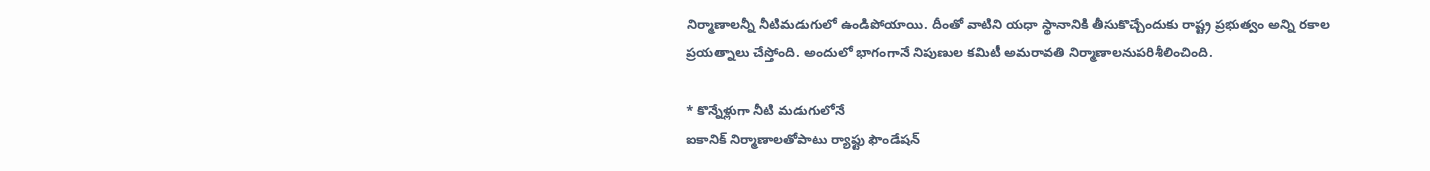నిర్మాణాలన్నీ నీటిమడుగులో ఉండిపోయాయి. దీంతో వాటిని యధా స్థానానికి తీసుకొచ్చేందుకు రాష్ట్ర ప్రభుత్వం అన్ని రకాల ప్రయత్నాలు చేస్తోంది. అందులో భాగంగానే నిపుణుల కమిటీ అమరావతి నిర్మాణాలనుపరిశీలించింది.

* కొన్నేళ్లుగా నీటి మడుగులోనే
ఐకానిక్ నిర్మాణాలతోపాటు ర్యాఫ్టు ఫౌండేషన్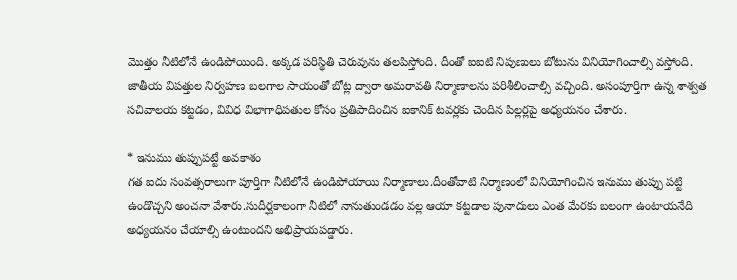మొత్తం నీటిలోనే ఉండిపోయింది. అక్కడ పరిస్థితి చెరువును తలపిస్తోంది. దీంతో ఐఐటి నిపుణులు బోటును వినియోగించాల్సి వస్తోంది. జాతీయ విపత్తుల నిర్వహణ బలగాల సాయంతో బోట్ల ద్వారా అమరావతి నిర్మాణాలను పరిశీలించాల్సి వచ్చింది. అసంపూర్తిగా ఉన్న శాశ్వత సచివాలయ కట్టడం, వివిధ విభాగాధిపతుల కోసం ప్రతిపాదించిన ఐకానిక్ టవర్లకు చెందిన పిల్లర్లపై అధ్యయనం చేశారు.

* ఇనుము తుప్పుపట్టే అవకాశం
గత ఐదు సంవత్సరాలుగా పూర్తిగా నీటిలోనే ఉండిపోయాయి నిర్మాణాలు.దీంతోవాటి నిర్మాణంలో వినియోగించిన ఇనుము తుప్పు పట్టి ఉండొచ్చని అంచనా వేశారు.సుదీర్ఘకాలంగా నీటిలో నానుతుండడం వల్ల ఆయా కట్టడాల పునాదులు ఎంత మేరకు బలంగా ఉంటాయనేది అధ్యయనం చేయాల్సి ఉంటుందని అభిప్రాయపడ్డారు.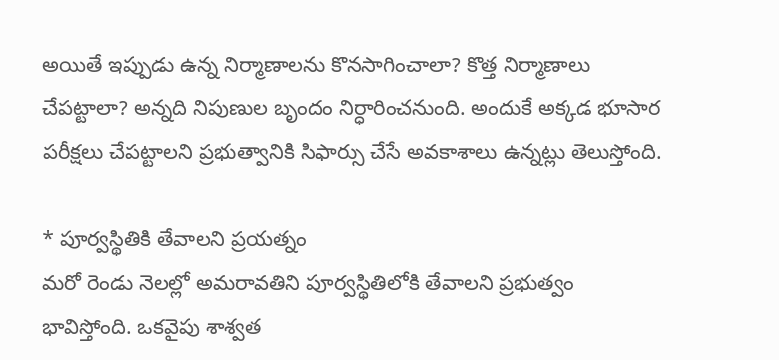అయితే ఇప్పుడు ఉన్న నిర్మాణాలను కొనసాగించాలా? కొత్త నిర్మాణాలు చేపట్టాలా? అన్నది నిపుణుల బృందం నిర్ధారించనుంది. అందుకే అక్కడ భూసార పరీక్షలు చేపట్టాలని ప్రభుత్వానికి సిఫార్సు చేసే అవకాశాలు ఉన్నట్లు తెలుస్తోంది.

* పూర్వస్థితికి తేవాలని ప్రయత్నం
మరో రెండు నెలల్లో అమరావతిని పూర్వస్థితిలోకి తేవాలని ప్రభుత్వం భావిస్తోంది. ఒకవైపు శాశ్వత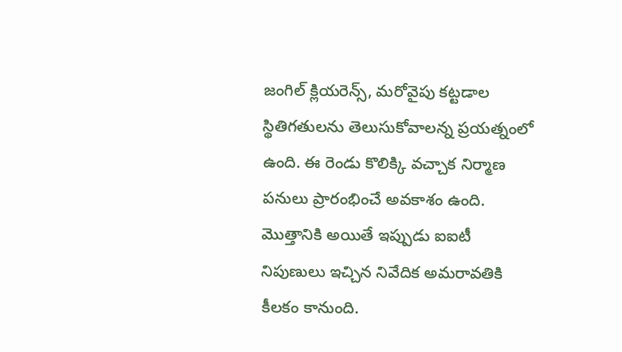జంగిల్ క్లియరెన్స్, మరోవైపు కట్టడాల స్థితిగతులను తెలుసుకోవాలన్న ప్రయత్నంలో ఉంది. ఈ రెండు కొలిక్కి వచ్చాక నిర్మాణ పనులు ప్రారంభించే అవకాశం ఉంది. మొత్తానికి అయితే ఇప్పుడు ఐఐటీ నిపుణులు ఇచ్చిన నివేదిక అమరావతికి కీలకం కానుంది.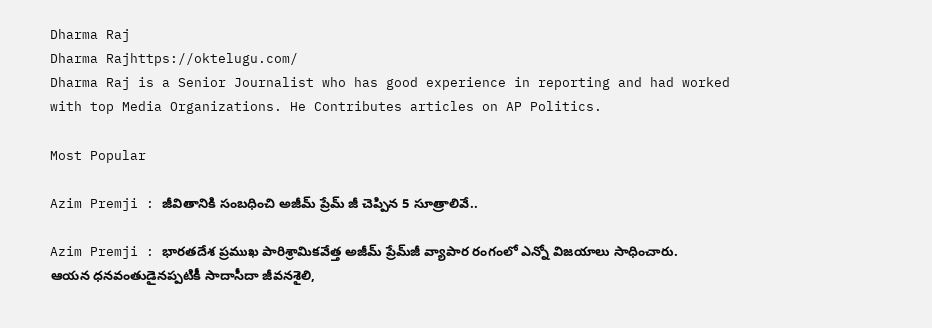Dharma Raj
Dharma Rajhttps://oktelugu.com/
Dharma Raj is a Senior Journalist who has good experience in reporting and had worked with top Media Organizations. He Contributes articles on AP Politics.

Most Popular

Azim Premji : జీవితానికి సంబధించి అజీమ్ ప్రేమ్ జీ చెప్పిన 5 సూత్రాలివే..

Azim Premji : భారతదేశ ప్రముఖ పారిశ్రామికవేత్త అజీమ్ ప్రేమ్‌జీ వ్యాపార రంగంలో ఎన్నో విజయాలు సాధించారు. ఆయన ధనవంతుడైనప్పటికీ సాదాసీదా జీవనశైలి,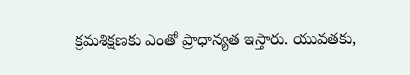క్రమశిక్షణకు ఎంతో ప్రాధాన్యత ఇస్తారు. యువతకు,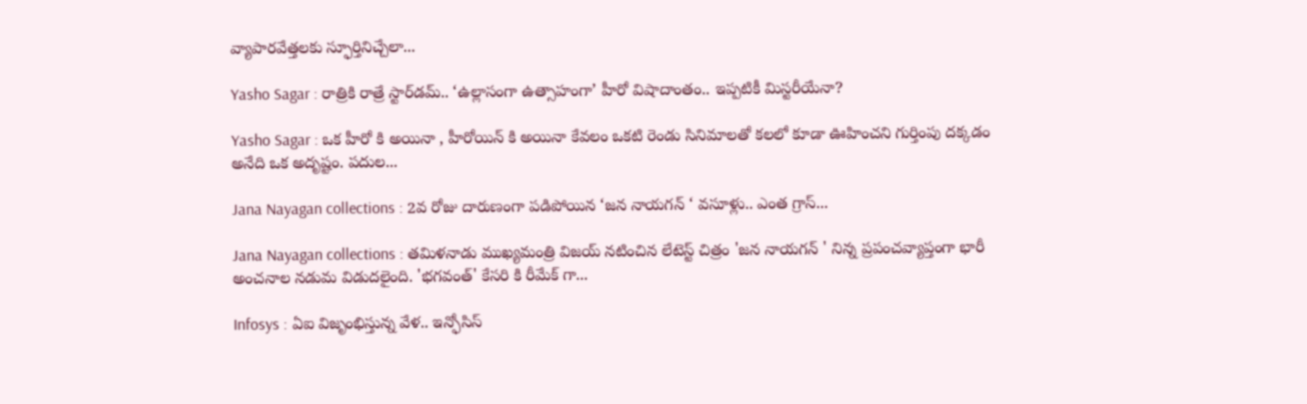వ్యాపారవేత్తలకు స్ఫూర్తినిచ్చేలా...

Yasho Sagar : రాత్రికి రాత్రే స్టార్‌డమ్.. ‘ఉల్లాసంగా ఉత్సాహంగా’ హీరో విషాదాంతం.. ఇప్పటికీ మిస్టరీయేనా?

Yasho Sagar : ఒక హీరో కి అయినా , హీరోయిన్ కి అయినా కేవలం ఒకటి రెండు సినిమాలతో కలలో కూడా ఊహించని గుర్తింపు దక్కడం అనేది ఒక అదృష్టం. పదుల...

Jana Nayagan collections : 2వ రోజు దారుణంగా పడిపోయిన ‘జన నాయగన్ ‘ వసూళ్లు.. ఎంత గ్రాస్...

Jana Nayagan collections : తమిళనాడు ముఖ్యమంత్రి విజయ్ నటించిన లేటెస్ట్ చిత్రం 'జన నాయగన్ ' నిన్న ప్రపంచవ్యాప్తంగా భారీ అంచనాల నడుమ విడుదలైంది. 'భగవంత్' కేసరి కి రీమేక్ గా...

Infosys : ఏఐ విజృంభిస్తున్న వేళ.. ఇన్ఫోసిస్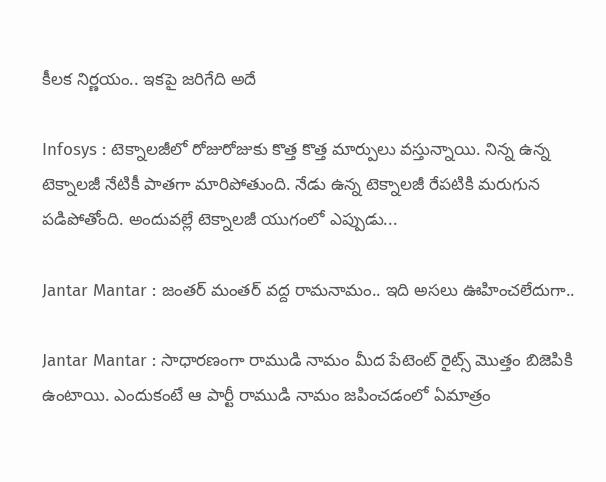కీలక నిర్ణయం.. ఇకపై జరిగేది అదే

Infosys : టెక్నాలజీలో రోజురోజుకు కొత్త కొత్త మార్పులు వస్తున్నాయి. నిన్న ఉన్న టెక్నాలజీ నేటికీ పాతగా మారిపోతుంది. నేడు ఉన్న టెక్నాలజీ రేపటికి మరుగున పడిపోతోంది. అందువల్లే టెక్నాలజీ యుగంలో ఎప్పుడు...

Jantar Mantar : జంతర్ మంతర్ వద్ద రామనామం.. ఇది అసలు ఊహించలేదుగా..

Jantar Mantar : సాధారణంగా రాముడి నామం మీద పేటెంట్ రైట్స్ మొత్తం బిజెపికి ఉంటాయి. ఎందుకంటే ఆ పార్టీ రాముడి నామం జపించడంలో ఏమాత్రం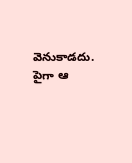వెనుకాడదు. పైగా ఆ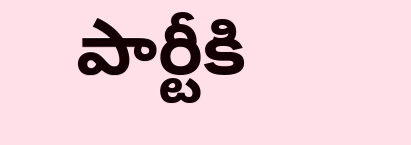పార్టీకి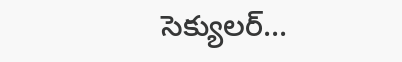సెక్యులర్...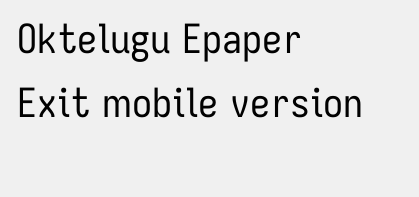Oktelugu Epaper
Exit mobile version